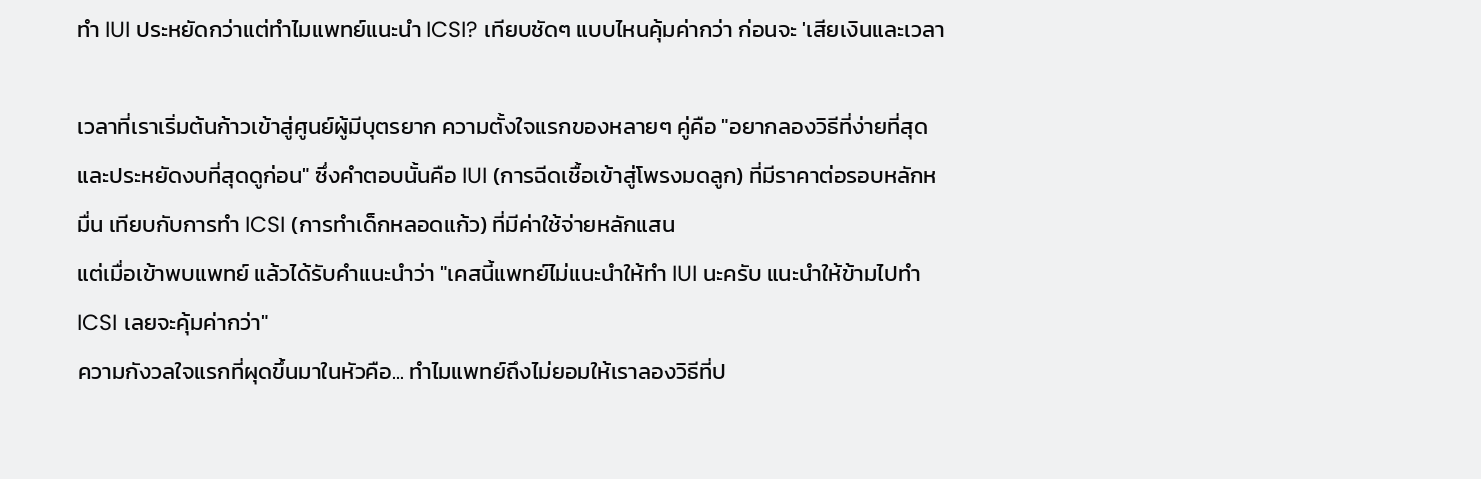ทำ IUI ประหยัดกว่าแต่ทำไมแพทย์แนะนำ ICSI? เทียบชัดๆ แบบไหนคุ้มค่ากว่า ก่อนจะ 'เสียเงินและเวลา

เวลาที่เราเริ่มต้นก้าวเข้าสู่ศูนย์ผู้มีบุตรยาก ความตั้งใจแรกของหลายๆ คู่คือ "อยากลองวิธีที่ง่ายที่สุดและประหยัดงบที่สุดดูก่อน" ซึ่งคำตอบนั้นคือ IUI (การฉีดเชื้อเข้าสู่โพรงมดลูก) ที่มีราคาต่อรอบหลักหมื่น เทียบกับการทำ ICSI (การทำเด็กหลอดแก้ว) ที่มีค่าใช้จ่ายหลักแสน
แต่เมื่อเข้าพบแพทย์ แล้วได้รับคำแนะนำว่า "เคสนี้แพทย์ไม่แนะนำให้ทำ IUI นะครับ แนะนำให้ข้ามไปทำ ICSI เลยจะคุ้มค่ากว่า"
ความกังวลใจแรกที่ผุดขึ้นมาในหัวคือ... ทำไมแพทย์ถึงไม่ยอมให้เราลองวิธีที่ป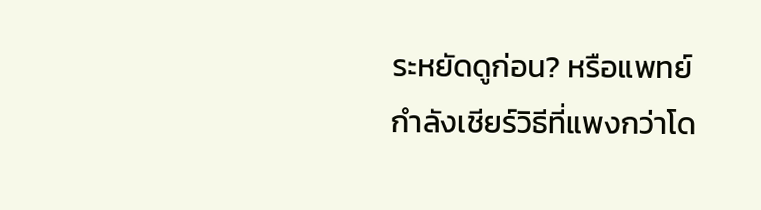ระหยัดดูก่อน? หรือแพทย์กำลังเชียร์วิธีที่แพงกว่าโด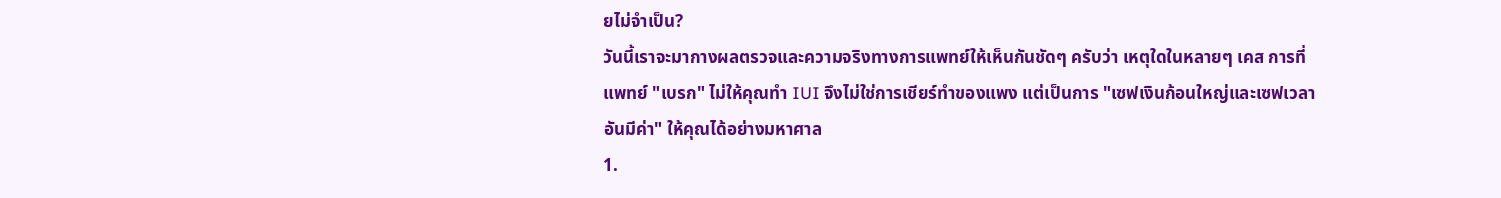ยไม่จำเป็น?
วันนี้เราจะมากางผลตรวจและความจริงทางการแพทย์ให้เห็นกันชัดๆ ครับว่า เหตุใดในหลายๆ เคส การที่แพทย์ "เบรก" ไม่ให้คุณทำ IUI จึงไม่ใช่การเชียร์ทำของแพง แต่เป็นการ "เซฟเงินก้อนใหญ่และเซฟเวลาอันมีค่า" ให้คุณได้อย่างมหาศาล
1.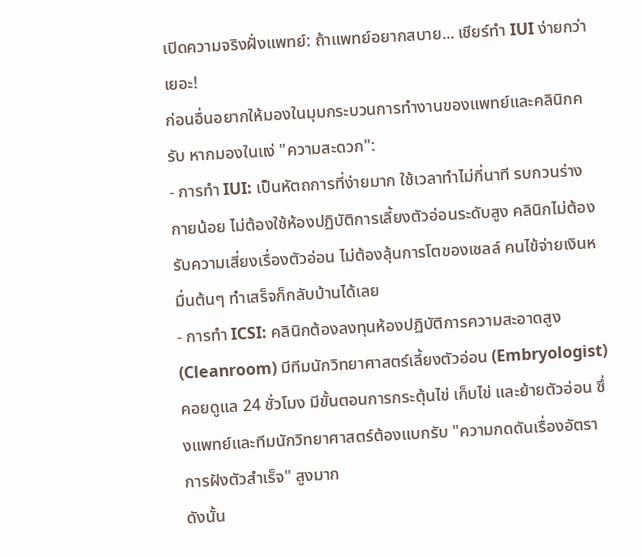เปิดความจริงฝั่งแพทย์: ถ้าแพทย์อยากสบาย... เชียร์ทำ IUI ง่ายกว่าเยอะ!
ก่อนอื่นอยากให้มองในมุมกระบวนการทำงานของแพทย์และคลินิกครับ หากมองในแง่ "ความสะดวก":
- การทำ IUI: เป็นหัตถการที่ง่ายมาก ใช้เวลาทำไม่กี่นาที รบกวนร่างกายน้อย ไม่ต้องใช้ห้องปฏิบัติการเลี้ยงตัวอ่อนระดับสูง คลินิกไม่ต้องรับความเสี่ยงเรื่องตัวอ่อน ไม่ต้องลุ้นการโตของเซลล์ คนไข้จ่ายเงินหมื่นต้นๆ ทำเสร็จก็กลับบ้านได้เลย
- การทำ ICSI: คลินิกต้องลงทุนห้องปฏิบัติการความสะอาดสูง (Cleanroom) มีทีมนักวิทยาศาสตร์เลี้ยงตัวอ่อน (Embryologist) คอยดูแล 24 ชั่วโมง มีขั้นตอนการกระตุ้นไข่ เก็บไข่ และย้ายตัวอ่อน ซึ่งแพทย์และทีมนักวิทยาศาสตร์ต้องแบกรับ "ความกดดันเรื่องอัตราการฝังตัวสำเร็จ" สูงมาก
ดังนั้น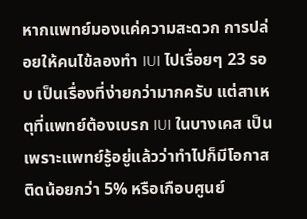หากแพทย์มองแค่ความสะดวก การปล่อยให้คนไข้ลองทำ IUI ไปเรื่อยๆ 23 รอบ เป็นเรื่องที่ง่ายกว่ามากครับ แต่สาเหตุที่แพทย์ต้องเบรก IUI ในบางเคส เป็นเพราะแพทย์รู้อยู่แล้วว่าทำไปก็มีโอกาสติดน้อยกว่า 5% หรือเกือบศูนย์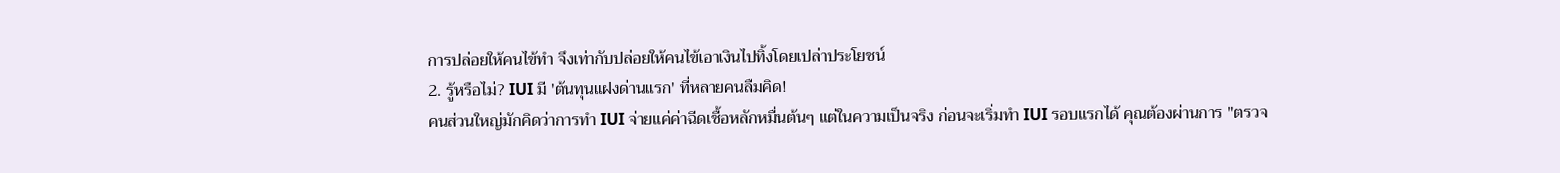การปล่อยให้คนไข้ทำ จึงเท่ากับปล่อยให้คนไข้เอาเงินไปทิ้งโดยเปล่าประโยชน์
2. รู้หรือไม่? IUI มี 'ต้นทุนแฝงด่านแรก' ที่หลายคนลืมคิด!
คนส่วนใหญ่มักคิดว่าการทำ IUI จ่ายแค่ค่าฉีดเชื้อหลักหมื่นต้นๆ แต่ในความเป็นจริง ก่อนจะเริ่มทำ IUI รอบแรกได้ คุณต้องผ่านการ "ตรวจ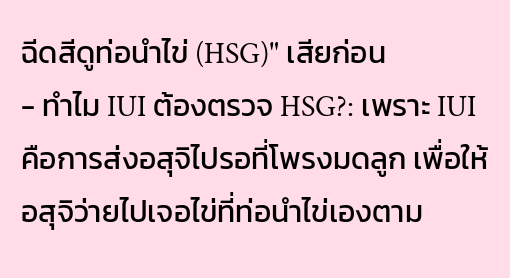ฉีดสีดูท่อนำไข่ (HSG)" เสียก่อน
- ทำไม IUI ต้องตรวจ HSG?: เพราะ IUI คือการส่งอสุจิไปรอที่โพรงมดลูก เพื่อให้อสุจิว่ายไปเจอไข่ที่ท่อนำไข่เองตาม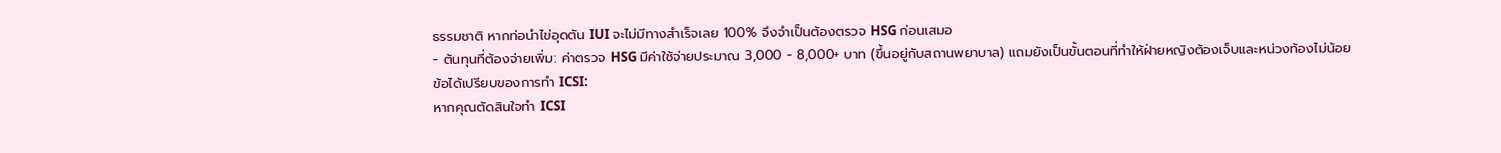ธรรมชาติ หากท่อนำไข่อุดตัน IUI จะไม่มีทางสำเร็จเลย 100% จึงจำเป็นต้องตรวจ HSG ก่อนเสมอ
- ต้นทุนที่ต้องจ่ายเพิ่ม: ค่าตรวจ HSG มีค่าใช้จ่ายประมาณ 3,000 - 8,000+ บาท (ขึ้นอยู่กับสถานพยาบาล) แถมยังเป็นขั้นตอนที่ทำให้ฝ่ายหญิงต้องเจ็บและหน่วงท้องไม่น้อย
ข้อได้เปรียบของการทำ ICSI:
หากคุณตัดสินใจทำ ICSI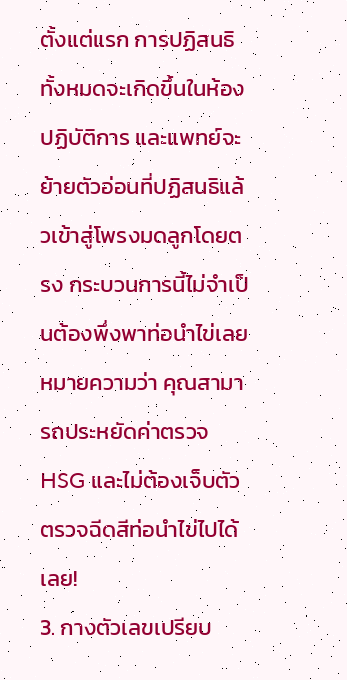ตั้งแต่แรก การปฏิสนธิทั้งหมดจะเกิดขึ้นในห้องปฏิบัติการ และแพทย์จะย้ายตัวอ่อนที่ปฏิสนธิแล้วเข้าสู่โพรงมดลูกโดยตรง กระบวนการนี้ไม่จำเป็นต้องพึ่งพาท่อนำไข่เลย หมายความว่า คุณสามารถประหยัดค่าตรวจ HSG และไม่ต้องเจ็บตัวตรวจฉีดสีท่อนำไข่ไปได้เลย!
3. กางตัวเลขเปรียบ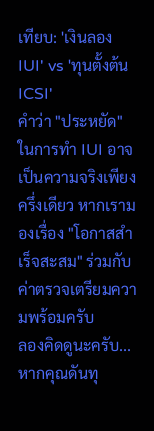เทียบ: 'เงินลอง IUI' vs 'ทุนตั้งต้น ICSI'
คำว่า "ประหยัด" ในการทำ IUI อาจเป็นความจริงเพียงครึ่งเดียว หากเรามองเรื่อง "โอกาสสำเร็จสะสม" ร่วมกับค่าตรวจเตรียมความพร้อมครับ
ลองคิดดูนะครับ... หากคุณดันทุ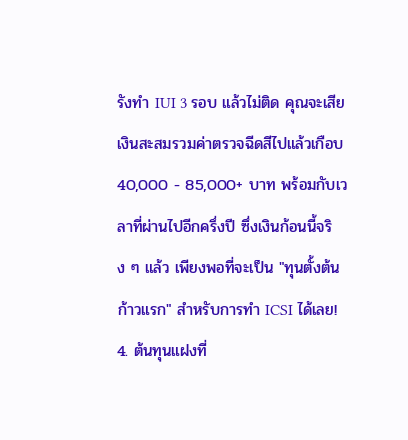รังทำ IUI 3 รอบ แล้วไม่ติด คุณจะเสียเงินสะสมรวมค่าตรวจฉีดสีไปแล้วเกือบ 40,000 - 85,000+ บาท พร้อมกับเวลาที่ผ่านไปอีกครึ่งปี ซึ่งเงินก้อนนี้จริง ๆ แล้ว เพียงพอที่จะเป็น "ทุนตั้งต้นก้าวแรก" สำหรับการทำ ICSI ได้เลย!
4. ต้นทุนแฝงที่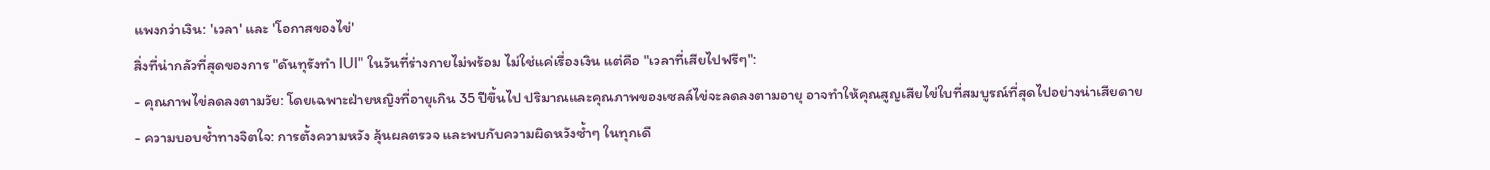แพงกว่าเงิน: 'เวลา' และ 'โอกาสของไข่'
สิ่งที่น่ากลัวที่สุดของการ "ดันทุรังทำ IUI" ในวันที่ร่างกายไม่พร้อม ไม่ใช่แค่เรื่องเงิน แต่คือ "เวลาที่เสียไปฟรีๆ":
- คุณภาพไข่ลดลงตามวัย: โดยเฉพาะฝ่ายหญิงที่อายุเกิน 35 ปีขึ้นไป ปริมาณและคุณภาพของเซลล์ไข่จะลดลงตามอายุ อาจทำให้คุณสูญเสียไข่ใบที่สมบูรณ์ที่สุดไปอย่างน่าเสียดาย
- ความบอบช้ำทางจิตใจ: การตั้งความหวัง ลุ้นผลตรวจ และพบกับความผิดหวังซ้ำๆ ในทุกเดื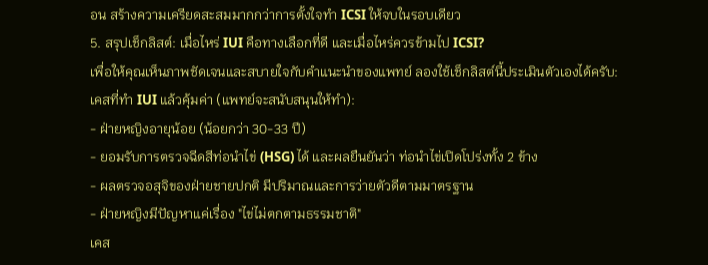อน สร้างความเครียดสะสมมากกว่าการตั้งใจทำ ICSI ให้จบในรอบเดียว
5. สรุปเช็กลิสต์: เมื่อไหร่ IUI คือทางเลือกที่ดี และเมื่อไหร่ควรข้ามไป ICSI?
เพื่อให้คุณเห็นภาพชัดเจนและสบายใจกับคำแนะนำของแพทย์ ลองใช้เช็กลิสต์นี้ประเมินตัวเองได้ครับ:
เคสที่ทำ IUI แล้วคุ้มค่า (แพทย์จะสนับสนุนให้ทำ):
- ฝ่ายหญิงอายุน้อย (น้อยกว่า 30-33 ปี)
- ยอมรับการตรวจฉีดสีท่อนำไข่ (HSG) ได้ และผลยืนยันว่า ท่อนำไข่เปิดโปร่งทั้ง 2 ข้าง
- ผลตรวจอสุจิของฝ่ายชายปกติ มีปริมาณและการว่ายตัวดีตามมาตรฐาน
- ฝ่ายหญิงมีปัญหาแค่เรื่อง "ไข่ไม่ตกตามธรรมชาติ"
เคส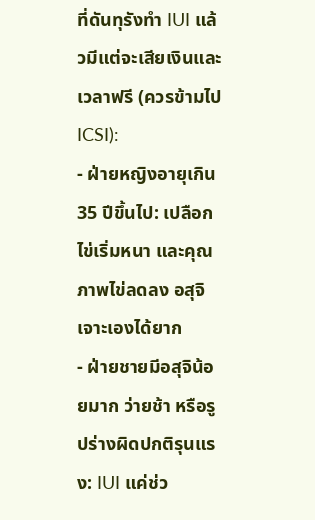ที่ดันทุรังทำ IUI แล้วมีแต่จะเสียเงินและเวลาฟรี (ควรข้ามไป ICSI):
- ฝ่ายหญิงอายุเกิน 35 ปีขึ้นไป: เปลือกไข่เริ่มหนา และคุณภาพไข่ลดลง อสุจิเจาะเองได้ยาก
- ฝ่ายชายมีอสุจิน้อยมาก ว่ายช้า หรือรูปร่างผิดปกติรุนแรง: IUI แค่ช่ว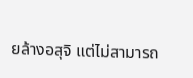ยล้างอสุจิ แต่ไม่สามารถ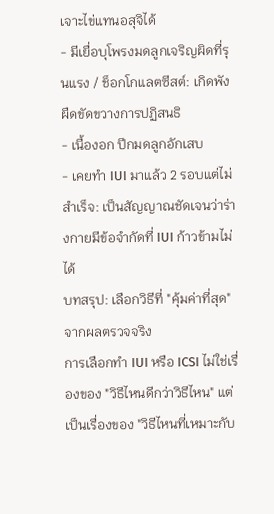เจาะไข่แทนอสุจิได้
- มีเยื่อบุโพรงมดลูกเจริญผิดที่รุนแรง / ช็อกโกแลตซีสต์: เกิดพังผืดขัดขวางการปฏิสนธิ
- เนื้องอก ปีกมดลูกอักเสบ
- เคยทำ IUI มาแล้ว 2 รอบแต่ไม่สำเร็จ: เป็นสัญญาณชัดเจนว่าร่างกายมีข้อจำกัดที่ IUI ก้าวข้ามไม่ได้
บทสรุป: เลือกวิธีที่ "คุ้มค่าที่สุด" จากผลตรวจจริง
การเลือกทำ IUI หรือ ICSI ไม่ใช่เรื่องของ "วิธีไหนดีกว่าวิธีไหน" แต่เป็นเรื่องของ "วิธีไหนที่เหมาะกับ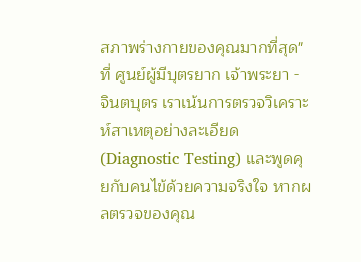สภาพร่างกายของคุณมากที่สุด"
ที่ ศูนย์ผู้มีบุตรยาก เจ้าพระยา - จินตบุตร เราเน้นการตรวจวิเคราะห์สาเหตุอย่างละเอียด (Diagnostic Testing) และพูดคุยกับคนไข้ด้วยความจริงใจ หากผลตรวจของคุณ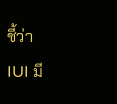ชี้ว่า IUI มี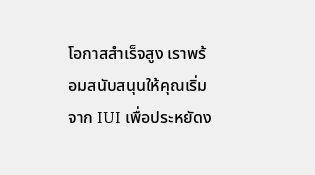โอกาสสำเร็จสูง เราพร้อมสนับสนุนให้คุณเริ่มจาก IUI เพื่อประหยัดง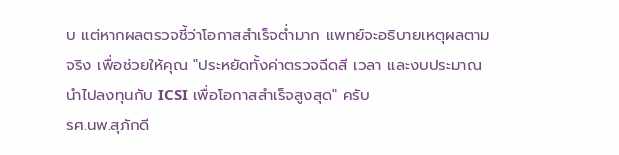บ แต่หากผลตรวจชี้ว่าโอกาสสำเร็จต่ำมาก แพทย์จะอธิบายเหตุผลตามจริง เพื่อช่วยให้คุณ "ประหยัดทั้งค่าตรวจฉีดสี เวลา และงบประมาณ นำไปลงทุนกับ ICSI เพื่อโอกาสสำเร็จสูงสุด" ครับ
รศ.นพ.สุภักดี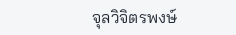จุลวิจิตรพงษ์